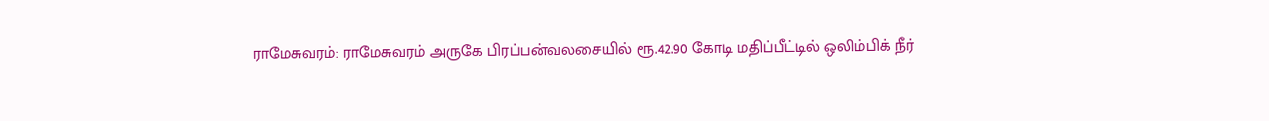ராமேசுவரம்: ராமேசுவரம் அருகே பிரப்பன்வலசையில் ரூ.42.90 கோடி மதிப்பீட்டில் ஒலிம்பிக் நீர்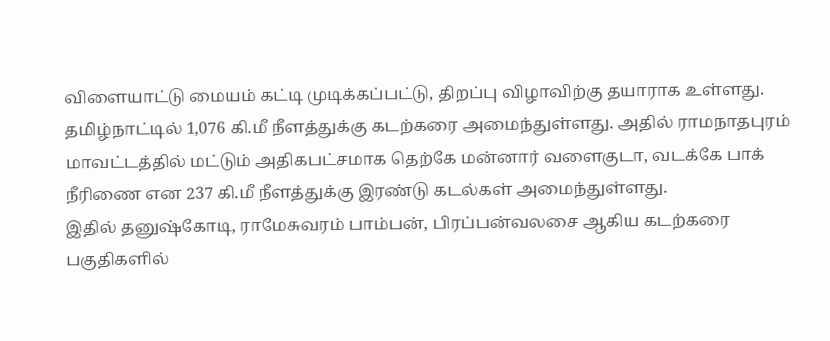விளையாட்டு மையம் கட்டி முடிக்கப்பட்டு, திறப்பு விழாவிற்கு தயாராக உள்ளது.
தமிழ்நாட்டில் 1,076 கி.மீ நீளத்துக்கு கடற்கரை அமைந்துள்ளது. அதில் ராமநாதபுரம் மாவட்டத்தில் மட்டும் அதிகபட்சமாக தெற்கே மன்னார் வளைகுடா, வடக்கே பாக் நீரிணை என 237 கி.மீ நீளத்துக்கு இரண்டு கடல்கள் அமைந்துள்ளது.
இதில் தனுஷ்கோடி, ராமேசுவரம் பாம்பன், பிரப்பன்வலசை ஆகிய கடற்கரை பகுதிகளில்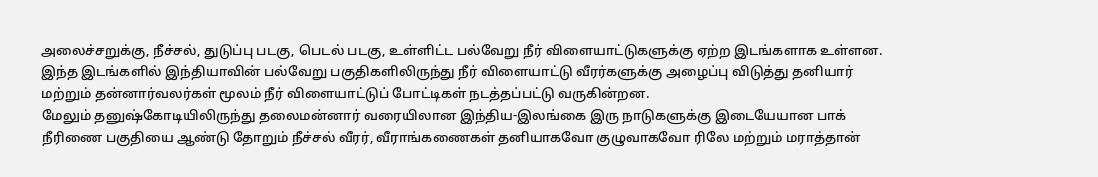அலைச்சறுக்கு, நீச்சல், துடுப்பு படகு, பெடல் படகு, உள்ளிட்ட பல்வேறு நீர் விளையாட்டுகளுக்கு ஏற்ற இடங்களாக உள்ளன. இந்த இடங்களில் இந்தியாவின் பல்வேறு பகுதிகளிலிருந்து நீர் விளையாட்டு வீரர்களுக்கு அழைப்பு விடுத்து தனியார் மற்றும் தன்னார்வலர்கள் மூலம் நீர் விளையாட்டுப் போட்டிகள் நடத்தப்பட்டு வருகின்றன.
மேலும் தனுஷ்கோடியிலிருந்து தலைமன்னார் வரையிலான இந்திய-இலங்கை இரு நாடுகளுக்கு இடையேயான பாக் நீரிணை பகுதியை ஆண்டு தோறும் நீச்சல் வீரர், வீராங்கணைகள் தனியாகவோ குழுவாகவோ ரிலே மற்றும் மராத்தான்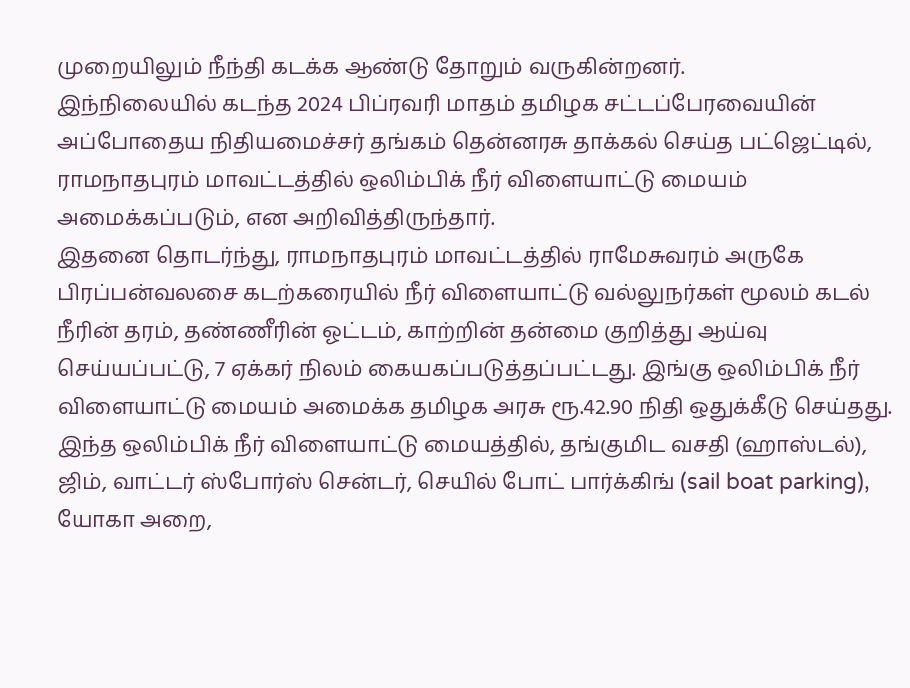முறையிலும் நீந்தி கடக்க ஆண்டு தோறும் வருகின்றனர்.
இந்நிலையில் கடந்த 2024 பிப்ரவரி மாதம் தமிழக சட்டப்பேரவையின் அப்போதைய நிதியமைச்சர் தங்கம் தென்னரசு தாக்கல் செய்த பட்ஜெட்டில், ராமநாதபுரம் மாவட்டத்தில் ஒலிம்பிக் நீர் விளையாட்டு மையம் அமைக்கப்படும், என அறிவித்திருந்தார்.
இதனை தொடர்ந்து, ராமநாதபுரம் மாவட்டத்தில் ராமேசுவரம் அருகே பிரப்பன்வலசை கடற்கரையில் நீர் விளையாட்டு வல்லுநர்கள் மூலம் கடல் நீரின் தரம், தண்ணீரின் ஓட்டம், காற்றின் தன்மை குறித்து ஆய்வு செய்யப்பட்டு, 7 ஏக்கர் நிலம் கையகப்படுத்தப்பட்டது. இங்கு ஒலிம்பிக் நீர் விளையாட்டு மையம் அமைக்க தமிழக அரசு ரூ.42.90 நிதி ஒதுக்கீடு செய்தது.
இந்த ஒலிம்பிக் நீர் விளையாட்டு மையத்தில், தங்குமிட வசதி (ஹாஸ்டல்), ஜிம், வாட்டர் ஸ்போர்ஸ் சென்டர், செயில் போட் பார்க்கிங் (sail boat parking), யோகா அறை,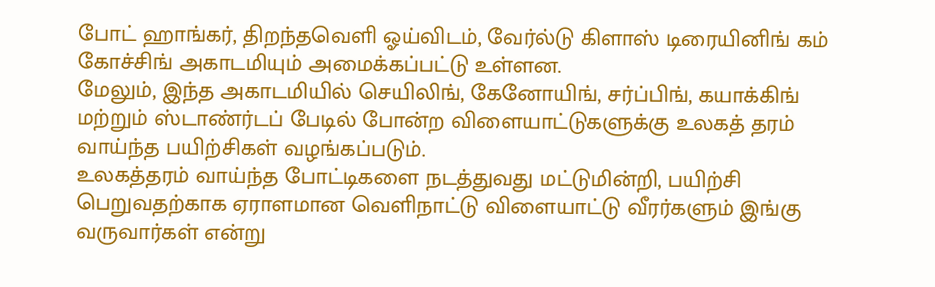போட் ஹாங்கர், திறந்தவெளி ஓய்விடம், வேர்ல்டு கிளாஸ் டிரையினிங் கம் கோச்சிங் அகாடமியும் அமைக்கப்பட்டு உள்ளன.
மேலும், இந்த அகாடமியில் செயிலிங், கேனோயிங், சர்ப்பிங், கயாக்கிங் மற்றும் ஸ்டாண்ர்டப் பேடில் போன்ற விளையாட்டுகளுக்கு உலகத் தரம் வாய்ந்த பயிற்சிகள் வழங்கப்படும்.
உலகத்தரம் வாய்ந்த போட்டிகளை நடத்துவது மட்டுமின்றி, பயிற்சி பெறுவதற்காக ஏராளமான வெளிநாட்டு விளையாட்டு வீரர்களும் இங்கு வருவார்கள் என்று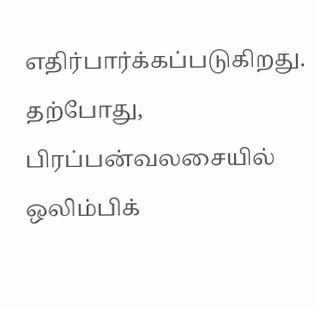எதிர்பார்க்கப்படுகிறது.
தற்போது, பிரப்பன்வலசையில் ஒலிம்பிக்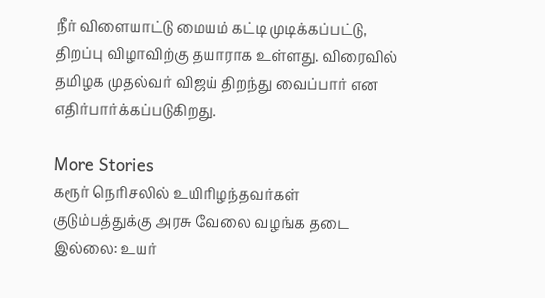நீர் விளையாட்டு மையம் கட்டி முடிக்கப்பட்டு, திறப்பு விழாவிற்கு தயாராக உள்ளது. விரைவில் தமிழக முதல்வர் விஜய் திறந்து வைப்பார் என எதிர்பார்க்கப்படுகிறது.

More Stories
கரூர் நெரிசலில் உயிரிழந்தவர்கள் குடும்பத்துக்கு அரசு வேலை வழங்க தடை இல்லை: உயர்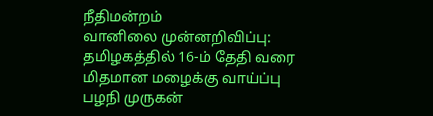நீதிமன்றம்
வானிலை முன்னறிவிப்பு: தமிழகத்தில் 16-ம் தேதி வரை மிதமான மழைக்கு வாய்ப்பு
பழநி முருகன்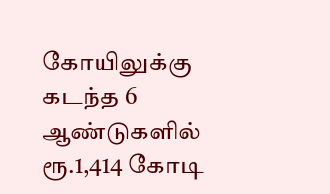கோயிலுக்கு கடந்த 6 ஆண்டுகளில் ரூ.1,414 கோடி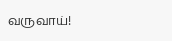வருவாய்!